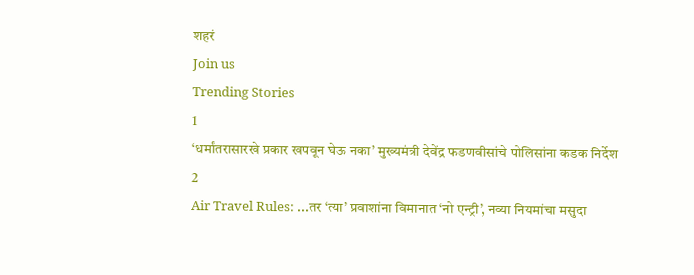शहरं
Join us
Trending Stories
1
‘धर्मांतरासारखे प्रकार खपवून घेऊ नका’ मुख्यमंत्री देवेंद्र फडणवीसांचे पोलिसांना कडक निर्देश
2
Air Travel Rules: ...तर ‘त्या’ प्रवाशांना विमानात ‘नो एन्ट्री’, नव्या नियमांचा मसुदा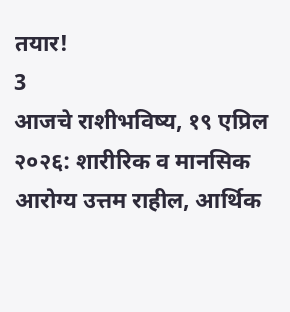तयार!
3
आजचे राशीभविष्य, १९ एप्रिल २०२६: शारीरिक व मानसिक आरोग्य उत्तम राहील, आर्थिक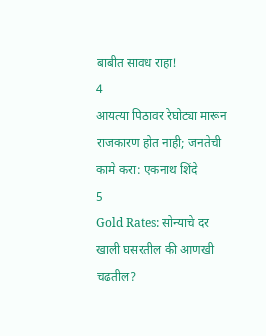बाबीत सावध राहा!
4
आयत्या पिठावर रेघोट्या मारून राजकारण होत नाही; जनतेची कामे करा: एकनाथ शिंदे
5
Gold Rates: सोन्याचे दर खाली घसरतील की आणखी चढतील?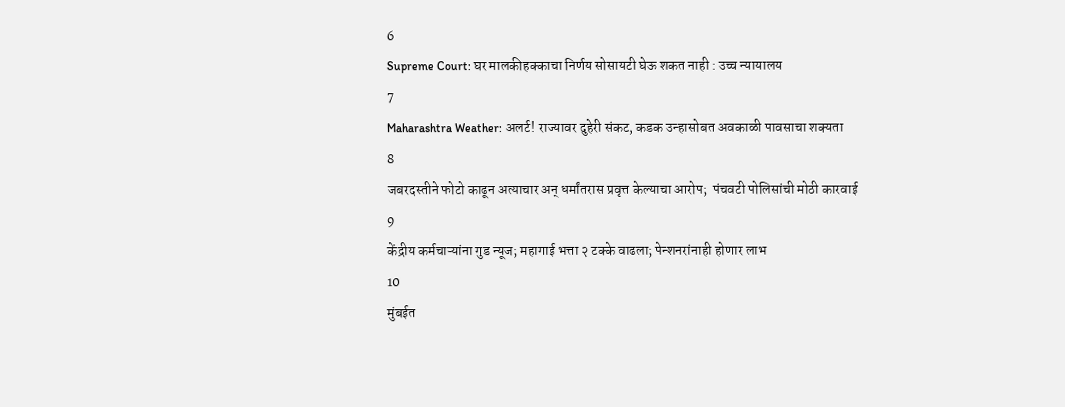6
Supreme Court: घर मालकीहक्काचा निर्णय सोसायटी घेऊ शकत नाही : उच्च न्यायालय
7
Maharashtra Weather: अलर्ट! राज्यावर दुहेरी संकट, कडक उन्हासोबत अवकाळी पावसाचा शक्यता
8
जबरदस्तीने फोटो काढून अत्याचार अन् धर्मांतरास प्रवृत्त केल्याचा आरोप;  पंचवटी पोलिसांची मोठी कारवाई
9
केंद्रीय कर्मचाऱ्यांना गुड न्यूज; महागाई भत्ता २ टक्के वाढला; पेन्शनरांनाही होणार लाभ
10
मुंबईत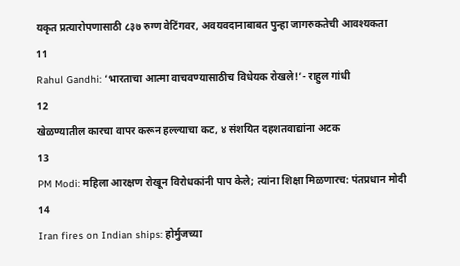यकृत प्रत्यारोपणासाठी ८३७ रुग्ण वेटिंगवर, अवयवदानाबाबत पुन्हा जागरुकतेची आवश्यकता
11
Rahul Gandhi: ‘भारताचा आत्मा वाचवण्यासाठीच विधेयक रोखले!’- राहुल गांधी
12
खेळण्यातील कारचा वापर करून हल्ल्याचा कट, ४ संशयित दहशतवाद्यांना अटक
13
PM Modi: महिला आरक्षण रोखून विरोधकांनी पाप केले; त्यांना शिक्षा मिळणारच: पंतप्रधान मोदी
14
Iran fires on Indian ships: होर्मुजच्या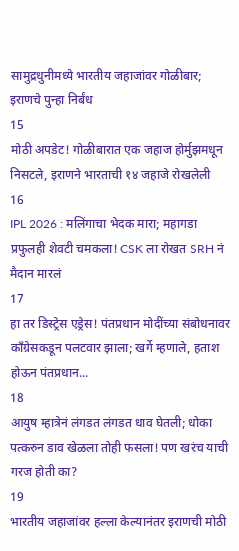सामुद्रधुनीमध्ये भारतीय जहाजांवर गोळीबार; इराणचे पुन्हा निर्बंध
15
मोठी अपडेट! गोळीबारात एक जहाज होर्मुझमधून निसटले, इराणने भारताची १४ जहाजे रोखलेली
16
IPL 2026 : मलिंगाचा भेदक मारा; महागडा प्रफुलही शेवटी चमकला! CSK ला रोखत SRH नं मैदान मारलं
17
हा तर डिस्ट्रेस एड्रेस! पंतप्रधान मोदींच्या संबोधनावर काँग्रेसकडून पलटवार झाला; खर्गे म्हणाले, हताश होऊन पंतप्रधान...
18
आयुष म्हात्रेनं लंगडत लंगडत धाव घेतली; धोका पत्करुन डाव खेळला तोही फसला! पण खरंच याची गरज होती का?
19
भारतीय जहाजांवर हल्ला केल्यानंतर इराणची मोठी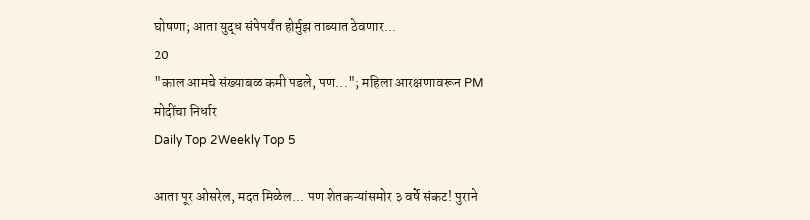घोषणा; आता युद्ध संपेपर्यंत होर्मुझ ताब्यात ठेवणार...
20
"काल आमचे संख्याबळ कमी पडले, पण..."; महिला आरक्षणावरून PM मोदींचा निर्धार
Daily Top 2Weekly Top 5

आता पूर ओसरेल, मदत मिळेल... पण शेतकऱ्यांसमोर ३ वर्षे संकट! पुराने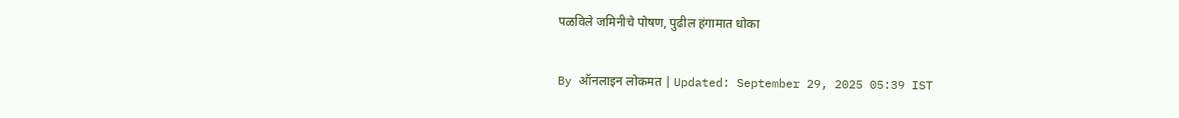पळविले जमिनीचे पोषण, पुढील हंगामात धोका

By ऑनलाइन लोकमत | Updated: September 29, 2025 05:39 IST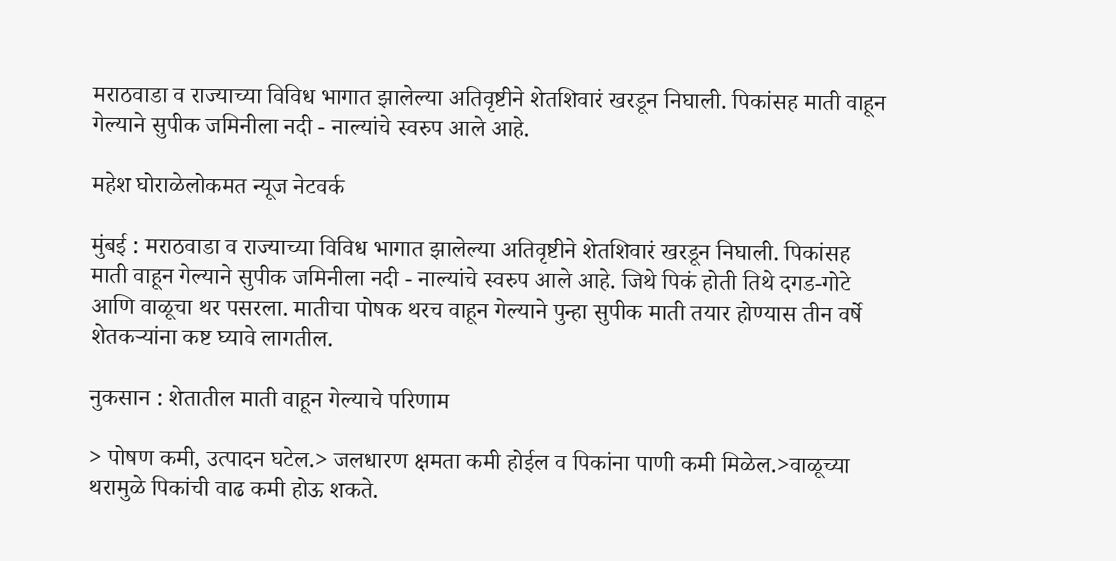मराठवाडा व राज्याच्या विविध भागात झालेल्या अतिवृष्टीने शेतशिवारं खरडून निघाली. पिकांसह माती वाहून गेल्याने सुपीक जमिनीला नदी - नाल्यांचे स्वरुप आले आहे.

महेश घोराळेलोकमत न्यूज नेटवर्क

मुंबई : मराठवाडा व राज्याच्या विविध भागात झालेल्या अतिवृष्टीने शेतशिवारं खरडून निघाली. पिकांसह माती वाहून गेल्याने सुपीक जमिनीला नदी - नाल्यांचे स्वरुप आले आहे. जिथे पिकं होती तिथे दगड-गोटे आणि वाळूचा थर पसरला. मातीचा पोषक थरच वाहून गेल्याने पुन्हा सुपीक माती तयार होण्यास तीन वर्षे शेतकऱ्यांना कष्ट घ्यावे लागतील.

नुकसान : शेतातील माती वाहून गेल्याचे परिणाम

> पोषण कमी, उत्पादन घटेल.> जलधारण क्षमता कमी होईल व पिकांना पाणी कमी मिळेल.>वाळूच्या थरामुळे पिकांची वाढ कमी होऊ शकते.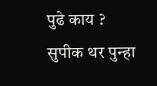पुढे काय ? सुपीक थर पुन्हा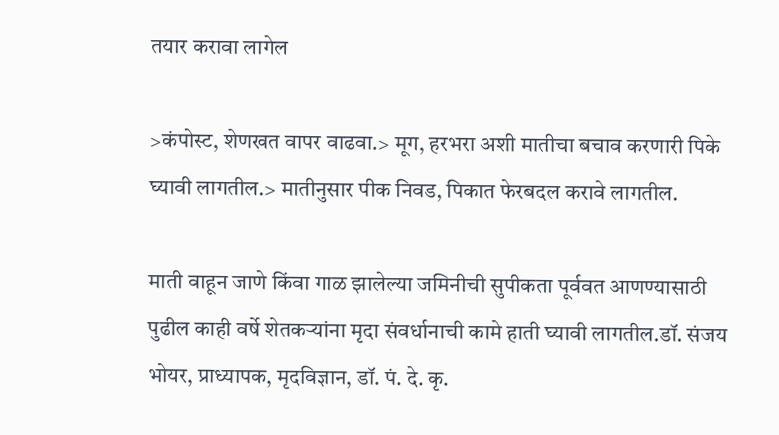तयार करावा लागेल

>कंपोस्ट, शेणखत वापर वाढवा.> मूग, हरभरा अशी मातीचा बचाव करणारी पिके घ्यावी लागतील.> मातीनुसार पीक निवड, पिकात फेरबदल करावे लागतील.

माती वाहून जाणे किंवा गाळ झालेल्या जमिनीची सुपीकता पूर्ववत आणण्यासाठी पुढील काही वर्षे शेतकऱ्यांना मृदा संवर्धानाची कामे हाती घ्यावी लागतील.डॉ. संजय भोयर, प्राध्यापक, मृदविज्ञान, डॉ. पं. दे. कृ.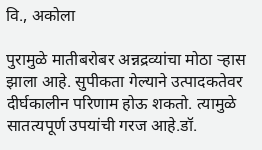वि., अकोला

पुरामुळे मातीबरोबर अन्नद्रव्यांचा मोठा ऱ्हास झाला आहे. सुपीकता गेल्याने उत्पादकतेवर दीर्घकालीन परिणाम होऊ शकतो. त्यामुळे सातत्यपूर्ण उपयांची गरज आहे.डॉ.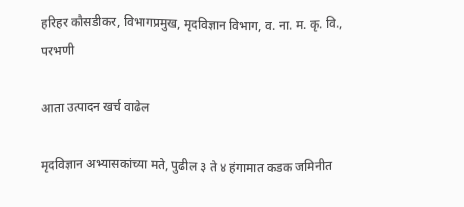हरिहर कौसडीकर, विभागप्रमुख, मृदविज्ञान विभाग, व. ना. म. कृ. वि., परभणी

आता उत्पादन खर्च वाढेल

मृदविज्ञान अभ्यासकांच्या मते, पुढील ३ ते ४ हंगामात कडक जमिनीत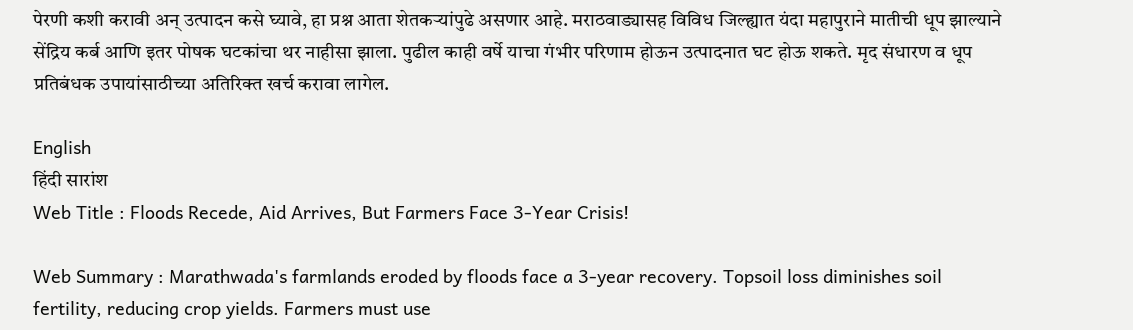पेरणी कशी करावी अन् उत्पादन कसे घ्यावे, हा प्रश्न आता शेतकऱ्यांपुढे असणार आहे. मराठवाड्यासह विविध जिल्ह्यात यंदा महापुराने मातीची धूप झाल्याने सेंद्रिय कर्ब आणि इतर पोषक घटकांचा थर नाहीसा झाला. पुढील काही वर्षे याचा गंभीर परिणाम होऊन उत्पादनात घट होऊ शकते. मृद संधारण व धूप प्रतिबंधक उपायांसाठीच्या अतिरिक्त खर्च करावा लागेल.

English
हिंदी सारांश
Web Title : Floods Recede, Aid Arrives, But Farmers Face 3-Year Crisis!

Web Summary : Marathwada's farmlands eroded by floods face a 3-year recovery. Topsoil loss diminishes soil fertility, reducing crop yields. Farmers must use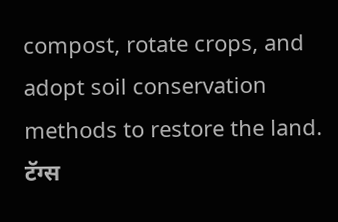compost, rotate crops, and adopt soil conservation methods to restore the land.
टॅग्स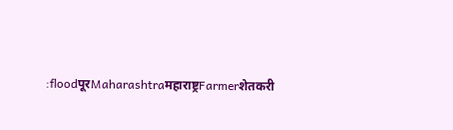:floodपूरMaharashtraमहाराष्ट्रFarmerशेतकरी